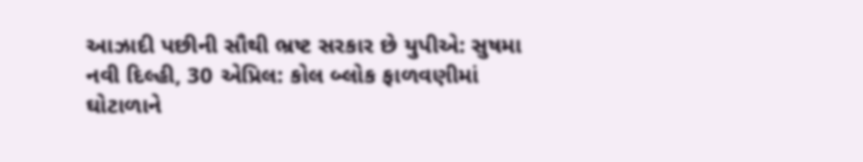આઝાદી પછીની સૌથી ભ્રષ્ટ સરકાર છે યુપીએ: સુષમા
નવી દિલ્હી, 30 એપ્રિલ: કોલ બ્લોક ફાળવણીમાં ઘોટાળાને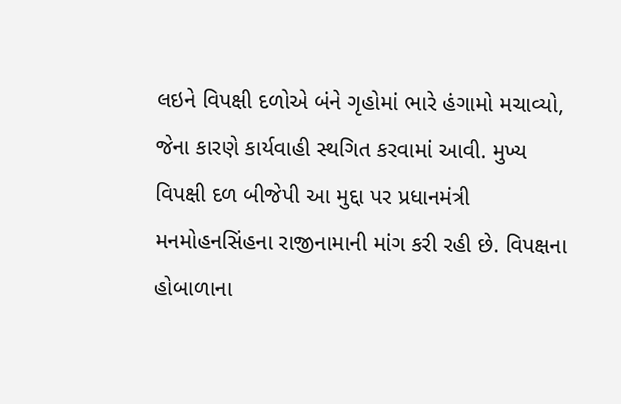લઇને વિપક્ષી દળોએ બંને ગૃહોમાં ભારે હંગામો મચાવ્યો, જેના કારણે કાર્યવાહી સ્થગિત કરવામાં આવી. મુખ્ય વિપક્ષી દળ બીજેપી આ મુદ્દા પર પ્રધાનમંત્રી મનમોહનસિંહના રાજીનામાની માંગ કરી રહી છે. વિપક્ષના હોબાળાના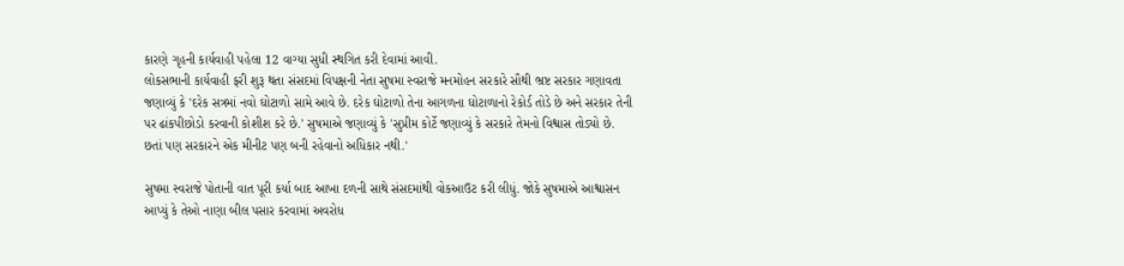કારણે ગૃહની કાર્યવાહી પહેલા 12 વાગ્યા સુધી સ્થગિત કરી દેવામાં આવી.
લોકસભાની કાર્યવાહી ફરી શુરૂ થતા સંસદમાં વિપક્ષની નેતા સુષમા સ્વરાજે મનમોહન સરકારે સૌથી ભ્રષ્ટ સરકાર ગણાવતા જણાવ્યું કે 'દરેક સત્રમાં નવો ઘોટાળો સામે આવે છે. દરેક ઘોટાળો તેના આગળના ઘોટાળાનો રેકોર્ડ તોડે છે અને સરકાર તેની પર ઢાંકપીછોડો કરવાની કોશીશ કરે છે.' સુષમાએ જણાવ્યું કે 'સુપ્રીમ કોર્ટે જણાવ્યું કે સરકારે તેમનો વિશ્વાસ તોડ્યો છે. છતાં પણ સરકારને એક મીનીટ પણ બની રહેવાનો અધિકાર નથી.'

સુષમા સ્વરાજે પોતાની વાત પૂરી કર્યા બાદ આખા દળની સાથે સંસદમાંથી વોકઆઉટ કરી લીધું. જોકે સુષમાએ આશ્વાસન આપ્યું કે તેઓ નાણા બીલ પસાર કરવામાં અવરોધ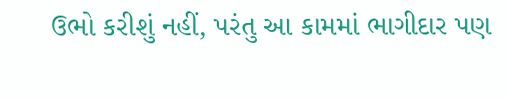ઉભો કરીશું નહીં, પરંતુ આ કામમાં ભાગીદાર પણ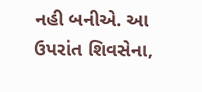નહી બનીએ. આ ઉપરાંત શિવસેના,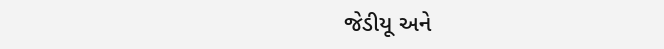જેડીયૂ અને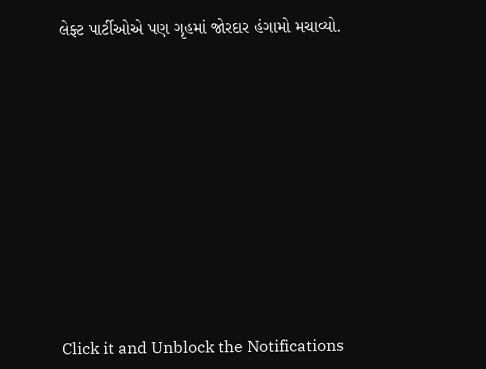લેફ્ટ પાર્ટીઓએ પણ ગૃહમાં જોરદાર હંગામો મચાવ્યો.












Click it and Unblock the Notifications